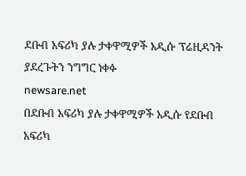ደቡብ አፍሪካ ያሉ ታቀዋሚዎች አዲሱ ፕሬዚዳንት ያደረጉትን ንግግር ነቀፉ
newsare.net
በደቡብ አፍሪካ ያሉ ታቀዋሚዎች አዲሱ የደቡብ አፍሪካ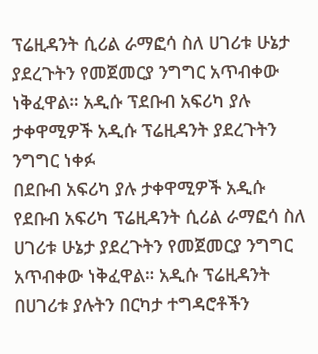ፕሬዚዳንት ሲሪል ራማፎሳ ስለ ሀገሪቱ ሁኔታ ያደረጉትን የመጀመርያ ንግግር አጥብቀው ነቅፈዋል። አዲሱ ፕደቡብ አፍሪካ ያሉ ታቀዋሚዎች አዲሱ ፕሬዚዳንት ያደረጉትን ንግግር ነቀፉ
በደቡብ አፍሪካ ያሉ ታቀዋሚዎች አዲሱ የደቡብ አፍሪካ ፕሬዚዳንት ሲሪል ራማፎሳ ስለ ሀገሪቱ ሁኔታ ያደረጉትን የመጀመርያ ንግግር አጥብቀው ነቅፈዋል። አዲሱ ፕሬዚዳንት በሀገሪቱ ያሉትን በርካታ ተግዳሮቶችን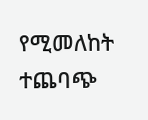የሚመለከት ተጨባጭ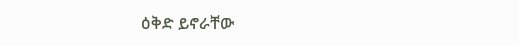ዕቅድ ይኖራቸው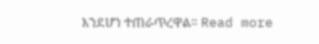እንደሆነ ተጠራጥረዋል። Read more